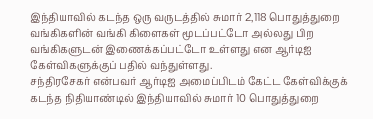இந்தியாவில் கடந்த ஒரு வருடத்தில் சுமார் 2,118 பொதுத்துறை வங்கிகளின் வங்கி கிளைகள் மூடப்பட்டோ அல்லது பிற வங்கிகளுடன் இணைக்கப்பட்டோ உள்ளது என ஆர்டிஐ கேள்விகளுக்குப் பதில் வந்துள்ளது.
சந்திரசேகர் என்பவர் ஆர்டிஐ அமைப்பிடம் கேட்ட கேள்விக்குக் கடந்த நிதியாண்டில் இந்தியாவில் சுமார் 10 பொதுத்துறை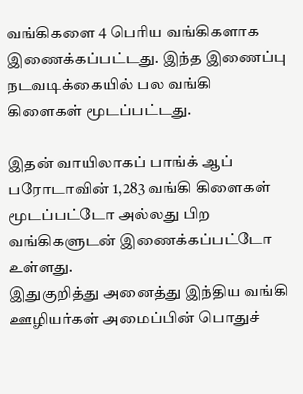வங்கிகளை 4 பெரிய வங்கிகளாக இணைக்கப்பட்டது. இந்த இணைப்பு நடவடிக்கையில் பல வங்கி கிளைகள் மூடப்பட்டது.

இதன் வாயிலாகப் பாங்க் ஆப் பரோடாவின் 1,283 வங்கி கிளைகள் மூடப்பட்டோ அல்லது பிற வங்கிகளுடன் இணைக்கப்பட்டோ உள்ளது.
இதுகுறித்து அனைத்து இந்திய வங்கி ஊழியர்கள் அமைப்பின் பொதுச்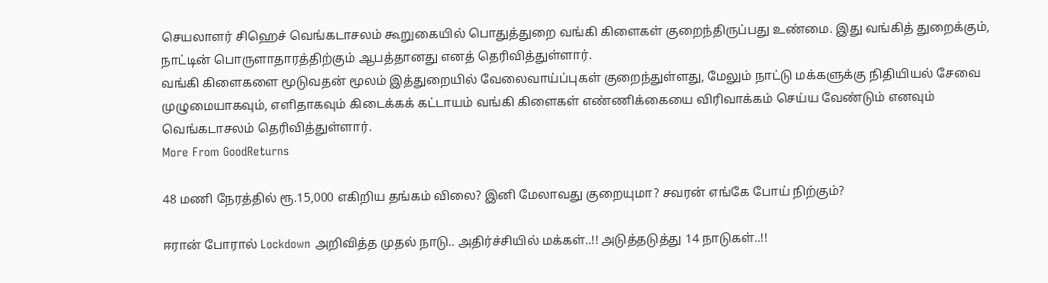செயலாளர் சிஹெச் வெங்கடாசலம் கூறுகையில் பொதுத்துறை வங்கி கிளைகள் குறைந்திருப்பது உண்மை. இது வங்கித் துறைக்கும், நாட்டின் பொருளாதாரத்திற்கும் ஆபத்தானது எனத் தெரிவித்துள்ளார்.
வங்கி கிளைகளை மூடுவதன் மூலம் இத்துறையில் வேலைவாய்ப்புகள் குறைந்துள்ளது, மேலும் நாட்டு மக்களுக்கு நிதியியல் சேவை முழுமையாகவும், எளிதாகவும் கிடைக்கக் கட்டாயம் வங்கி கிளைகள் எண்ணிக்கையை விரிவாக்கம் செய்ய வேண்டும் எனவும் வெங்கடாசலம் தெரிவித்துள்ளார்.
More From GoodReturns

48 மணி நேரத்தில் ரூ.15,000 எகிறிய தங்கம் விலை? இனி மேலாவது குறையுமா? சவரன் எங்கே போய் நிற்கும்?

ஈரான் போரால் Lockdown அறிவித்த முதல் நாடு.. அதிர்ச்சியில் மக்கள்..!! அடுத்தடுத்து 14 நாடுகள்..!!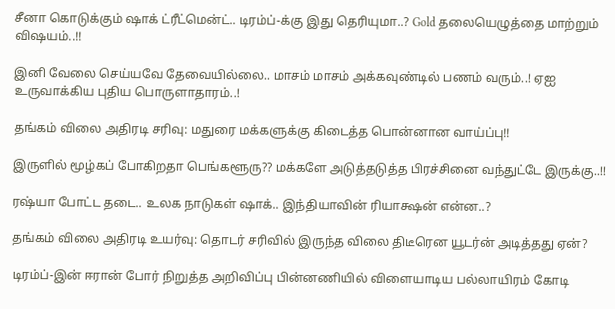சீனா கொடுக்கும் ஷாக் ட்ரீட்மென்ட்.. டிரம்ப்-க்கு இது தெரியுமா..? Gold தலையெழுத்தை மாற்றும் விஷயம்..!!

இனி வேலை செய்யவே தேவையில்லை.. மாசம் மாசம் அக்கவுண்டில் பணம் வரும்..! ஏஐ உருவாக்கிய புதிய பொருளாதாரம்..!

தங்கம் விலை அதிரடி சரிவு: மதுரை மக்களுக்கு கிடைத்த பொன்னான வாய்ப்பு!!

இருளில் மூழ்கப் போகிறதா பெங்களூரு?? மக்களே அடுத்தடுத்த பிரச்சினை வந்துட்டே இருக்கு..!!

ரஷ்யா போட்ட தடை.. உலக நாடுகள் ஷாக்.. இந்தியாவின் ரியாக்ஷன் என்ன..?

தங்கம் விலை அதிரடி உயர்வு: தொடர் சரிவில் இருந்த விலை திடீரென யூடர்ன் அடித்தது ஏன்?

டிரம்ப்-இன் ஈரான் போர் நிறுத்த அறிவிப்பு பின்னணியில் விளையாடிய பல்லாயிரம் கோடி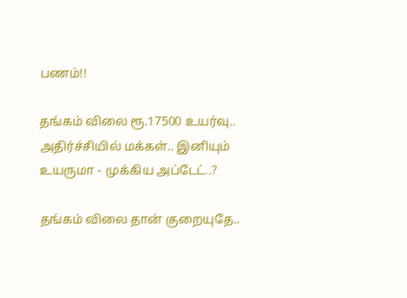பணம்!!

தங்கம் விலை ரூ.17500 உயர்வு.. அதிர்ச்சியில் மக்கள்.. இனியும் உயருமா - முக்கிய அப்டேட்..?

தங்கம் விலை தான் குறையுதே..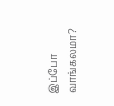இப்போ வாங்கலமா?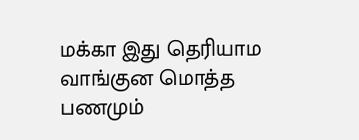மக்கா இது தெரியாம வாங்குன மொத்த பணமும்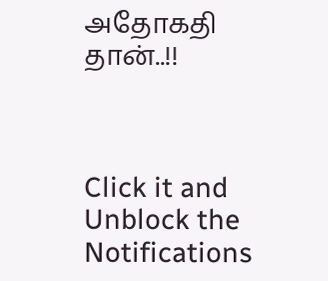அதோகதி தான்..!!



Click it and Unblock the Notifications